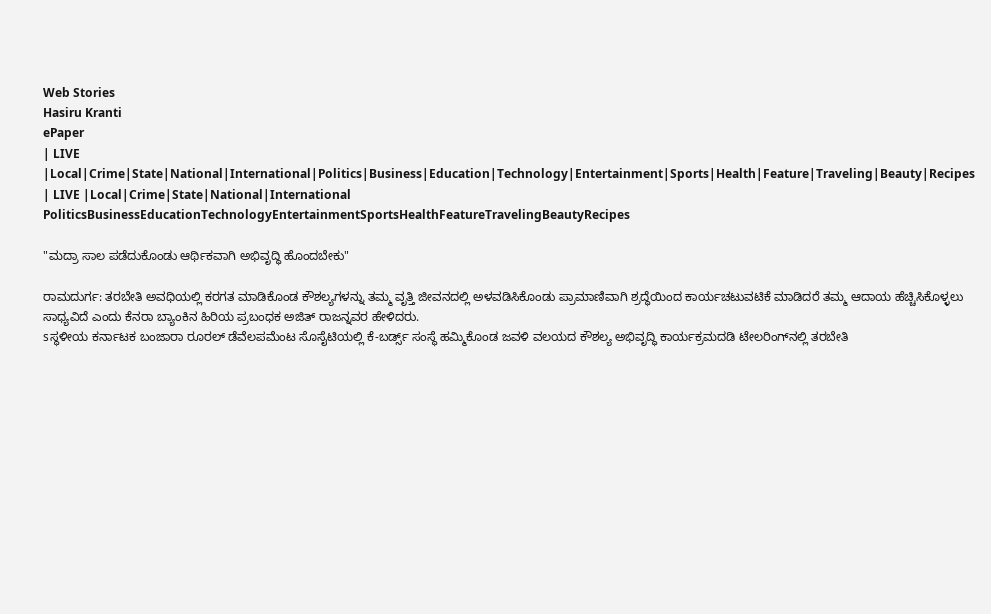Web Stories
Hasiru Kranti
ePaper
| LIVE |Local|Crime|State|National|International|Politics|Business|Education|Technology|Entertainment|Sports|Health|Feature|Traveling|Beauty|Recipes
| LIVE |Local|Crime|State|National|International
PoliticsBusinessEducationTechnologyEntertainmentSportsHealthFeatureTravelingBeautyRecipes

"ಮದ್ರಾ ಸಾಲ ಪಡೆದುಕೊಂಡು ಆರ್ಥಿಕವಾಗಿ ಅಭಿವೃದ್ಧಿ ಹೊಂದಬೇಕು"

ರಾಮದುರ್ಗ: ತರಬೇತಿ ಅವಧಿಯಲ್ಲಿ ಕರಗತ ಮಾಡಿಕೊಂಡ ಕೌಶಲ್ಯಗಳನ್ನು ತಮ್ಮ ವೃತ್ತಿ ಜೀವನದಲ್ಲಿ ಅಳವಡಿಸಿಕೊಂಡು ಪ್ರಾಮಾಣಿವಾಗಿ ಶ್ರದ್ಧೆಯಿಂದ ಕಾರ್ಯಚಟುವಟಿಕೆ ಮಾಡಿದರೆ ತಮ್ಮ ಆದಾಯ ಹೆಚ್ಚಿಸಿಕೊಳ್ಳಲು ಸಾಧ್ಯವಿದೆ ಎಂದು ಕೆನರಾ ಬ್ಯಾಂಕಿನ ಹಿರಿಯ ಪ್ರಬಂಧಕ ಅಜಿತ್ ರಾಜನ್ನವರ ಹೇಳಿದರು.
sಸ್ಥಳೀಯ ಕರ್ನಾಟಕ ಬಂಜಾರಾ ರೂರಲ್ ಡೆವೆಲಪಮೆಂಟ ಸೊಸೈಟಿಯಲ್ಲಿ ಕೆ-ಬರ್ಡ್ಸ್ ಸಂಸ್ಥೆ ಹಮ್ಮಿಕೊಂಡ ಜವಳಿ ವಲಯದ ಕೌಶಲ್ಯ ಅಭಿವೃದ್ಧಿ ಕಾರ್ಯಕ್ರಮದಡಿ ಟೇಲರಿಂಗ್‌ನಲ್ಲಿ ತರಬೇತಿ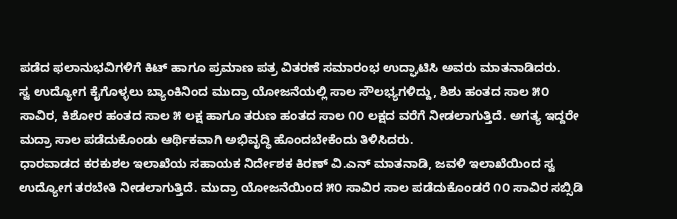ಪಡೆದ ಫಲಾನುಭವಿಗಳಿಗೆ ಕಿಟ್ ಹಾಗೂ ಪ್ರಮಾಣ ಪತ್ರ ವಿತರಣೆ ಸಮಾರಂಭ ಉದ್ಘಾಟಿಸಿ ಅವರು ಮಾತನಾಡಿದರು.
ಸ್ವ ಉದ್ಯೋಗ ಕೈಗೊಳ್ಳಲು ಬ್ಯಾಂಕಿನಿಂದ ಮುದ್ರಾ ಯೋಜನೆಯಲ್ಲಿ ಸಾಲ ಸೌಲಭ್ಯಗಳಿದ್ದು, ಶಿಶು ಹಂತದ ಸಾಲ ೫೦ ಸಾವಿರ, ಕಿಶೋರ ಹಂತದ ಸಾಲ ೫ ಲಕ್ಷ ಹಾಗೂ ತರುಣ ಹಂತದ ಸಾಲ ೧೦ ಲಕ್ಷದ ವರೆಗೆ ನೀಡಲಾಗುತ್ತಿದೆ. ಅಗತ್ಯ ಇದ್ದರೇ ಮದ್ರಾ ಸಾಲ ಪಡೆದುಕೊಂಡು ಆರ್ಥಿಕವಾಗಿ ಅಭಿವೃದ್ಧಿ ಹೊಂದಬೇಕೆಂದು ತಿಳಿಸಿದರು.
ಧಾರವಾಡದ ಕರಕುಶಲ ಇಲಾಖೆಯ ಸಹಾಯಕ ನಿರ್ದೇಶಕ ಕಿರಣ್ ವಿ.ಎನ್ ಮಾತನಾಡಿ, ಜವಳಿ ಇಲಾಖೆಯಿಂದ ಸ್ವ ಉದ್ಯೋಗ ತರಬೇತಿ ನೀಡಲಾಗುತ್ತಿದೆ. ಮುದ್ರಾ ಯೋಜನೆಯಿಂದ ೫೦ ಸಾವಿರ ಸಾಲ ಪಡೆದುಕೊಂಡರೆ ೧೦ ಸಾವಿರ ಸಬ್ಸಿಡಿ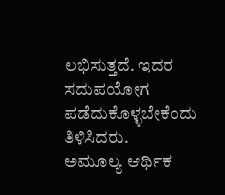ಲಭಿಸುತ್ತದೆ. ಇದರ ಸದುಪಯೋಗ ಪಡೆದುಕೊಳ್ಳಬೇಕೆಂದು ತಿಳಿಸಿದರು.
ಅಮೂಲ್ಯ ಆರ್ಥಿಕ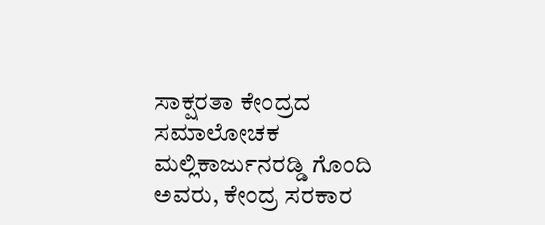ಸಾಕ್ಷರತಾ ಕೇಂದ್ರದ ಸಮಾಲೋಚಕ ಮಲ್ಲಿಕಾರ್ಜುನರಡ್ಡಿ ಗೊಂದಿ ಅವರು, ಕೇಂದ್ರ ಸರಕಾರ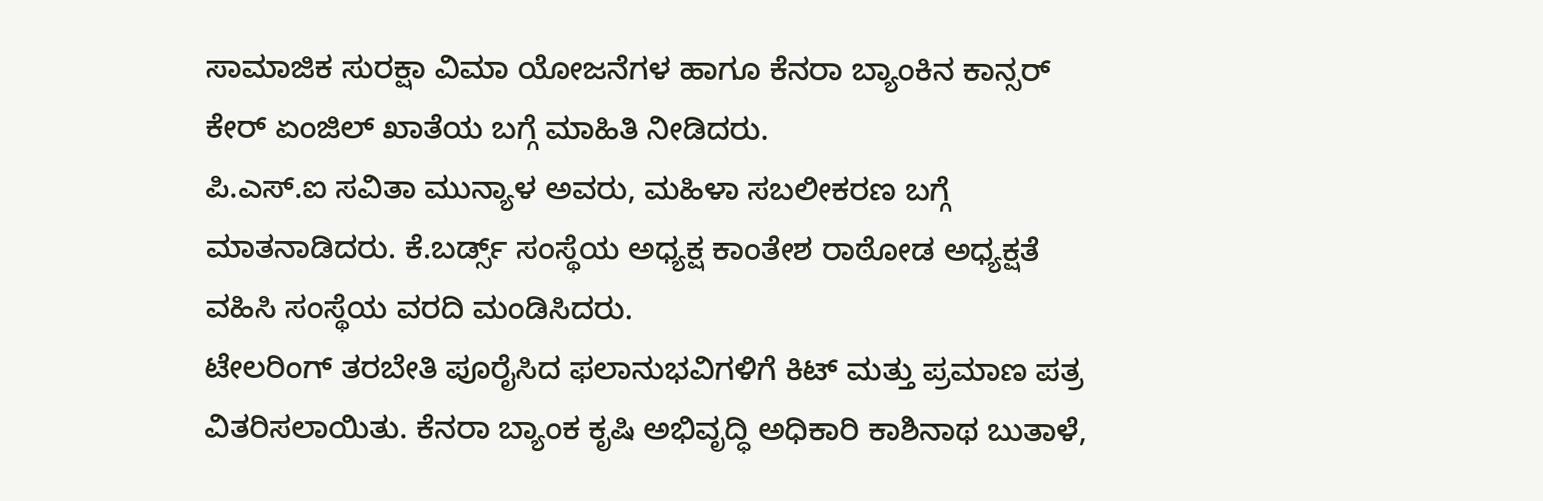ಸಾಮಾಜಿಕ ಸುರಕ್ಷಾ ವಿಮಾ ಯೋಜನೆಗಳ ಹಾಗೂ ಕೆನರಾ ಬ್ಯಾಂಕಿನ ಕಾನ್ಸರ್ ಕೇರ್ ಏಂಜಿಲ್ ಖಾತೆಯ ಬಗ್ಗೆ ಮಾಹಿತಿ ನೀಡಿದರು.
ಪಿ.ಎಸ್.ಐ ಸವಿತಾ ಮುನ್ಯಾಳ ಅವರು, ಮಹಿಳಾ ಸಬಲೀಕರಣ ಬಗ್ಗೆ ಮಾತನಾಡಿದರು. ಕೆ.ಬರ್ಡ್ಸ್ ಸಂಸ್ಥೆಯ ಅಧ್ಯಕ್ಷ ಕಾಂತೇಶ ರಾಠೋಡ ಅಧ್ಯಕ್ಷತೆ ವಹಿಸಿ ಸಂಸ್ಥೆಯ ವರದಿ ಮಂಡಿಸಿದರು.
ಟೇಲರಿಂಗ್ ತರಬೇತಿ ಪೂರೈಸಿದ ಫಲಾನುಭವಿಗಳಿಗೆ ಕಿಟ್ ಮತ್ತು ಪ್ರಮಾಣ ಪತ್ರ ವಿತರಿಸಲಾಯಿತು. ಕೆನರಾ ಬ್ಯಾಂಕ ಕೃಷಿ ಅಭಿವೃದ್ಧಿ ಅಧಿಕಾರಿ ಕಾಶಿನಾಥ ಬುತಾಳೆ,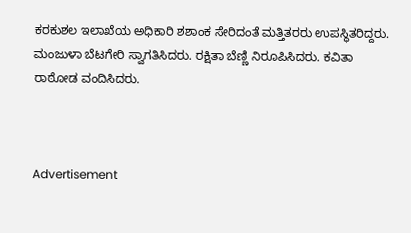ಕರಕುಶಲ ಇಲಾಖೆಯ ಅಧಿಕಾರಿ ಶಶಾಂಕ ಸೇರಿದಂತೆ ಮತ್ತಿತರರು ಉಪಸ್ಥಿತರಿದ್ದರು. ಮಂಜುಳಾ ಬೆಟಗೇರಿ ಸ್ವಾಗತಿಸಿದರು. ರಕ್ಷಿತಾ ಬೆಣ್ಣಿ ನಿರೂಪಿಸಿದರು. ಕವಿತಾ ರಾಠೋಡ ವಂದಿಸಿದರು.



Advertisement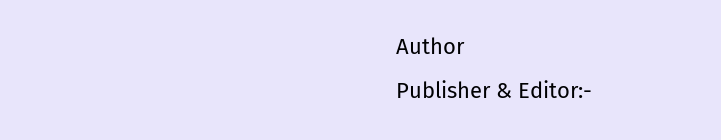Author
Publisher & Editor:-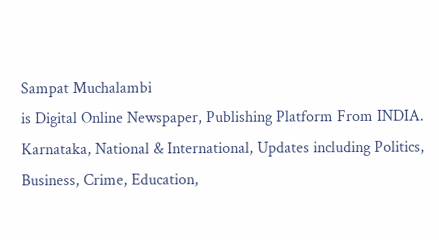Sampat Muchalambi
is Digital Online Newspaper, Publishing Platform From INDIA. Karnataka, National & International, Updates including Politics, Business, Crime, Education,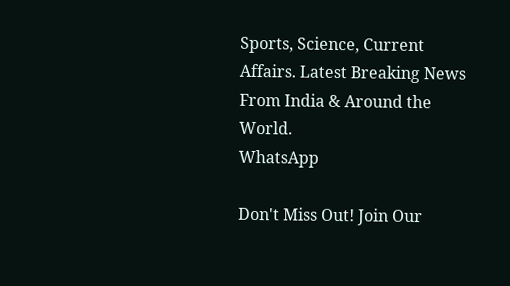Sports, Science, Current Affairs. Latest Breaking News From India & Around the World.
WhatsApp

Don't Miss Out! Join Our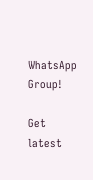WhatsApp Group!

Get latest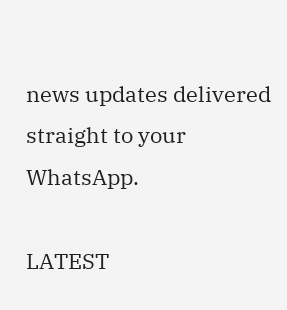news updates delivered straight to your WhatsApp.

LATEST